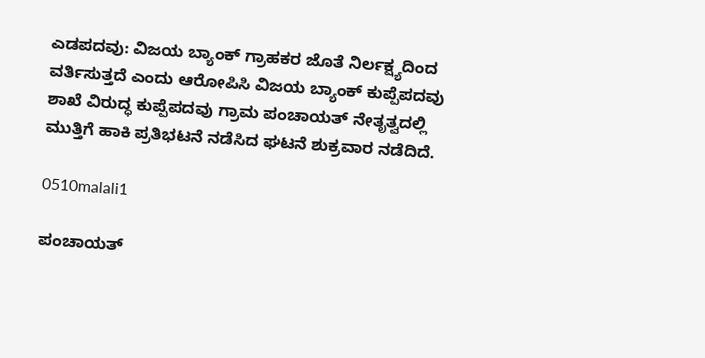ಎಡಪದವು: ವಿಜಯ ಬ್ಯಾಂಕ್ ಗ್ರಾಹಕರ ಜೊತೆ ನಿರ್ಲಕ್ಷ್ಯದಿಂದ ವರ್ತಿಸುತ್ತದೆ ಎಂದು ಆರೋಪಿಸಿ ವಿಜಯ ಬ್ಯಾಂಕ್ ಕುಪ್ಪೆಪದವು ಶಾಖೆ ವಿರುದ್ಧ ಕುಪ್ಪೆಪದವು ಗ್ರಾಮ ಪಂಚಾಯತ್ ನೇತೃತ್ವದಲ್ಲಿ ಮುತ್ತಿಗೆ ಹಾಕಿ ಪ್ರತಿಭಟನೆ ನಡೆಸಿದ ಘಟನೆ ಶುಕ್ರವಾರ ನಡೆದಿದೆ.

0510malali1

ಪಂಚಾಯತ್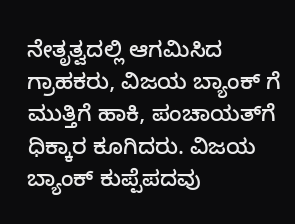ನೇತೃತ್ವದಲ್ಲಿ ಆಗಮಿಸಿದ ಗ್ರಾಹಕರು, ವಿಜಯ ಬ್ಯಾಂಕ್ ಗೆ ಮುತ್ತಿಗೆ ಹಾಕಿ, ಪಂಚಾಯತ್‍ಗೆ ಧಿಕ್ಕಾರ ಕೂಗಿದರು. ವಿಜಯ ಬ್ಯಾಂಕ್ ಕುಪ್ಪೆಪದವು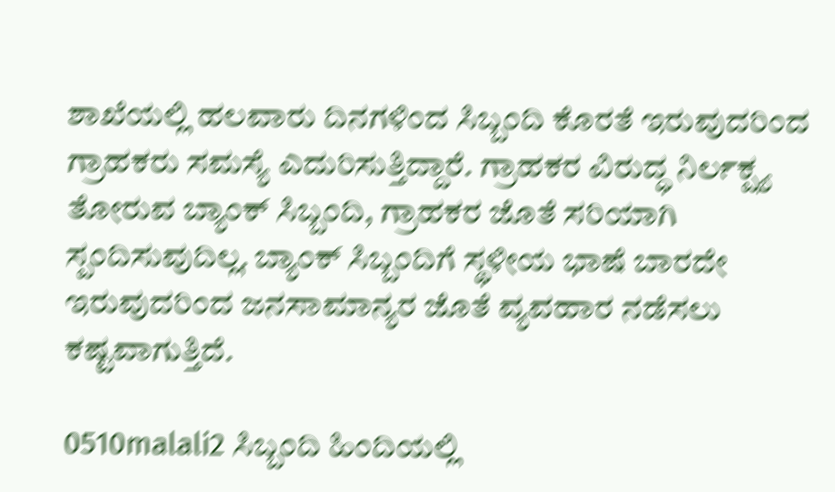ಶಾಖೆಯಲ್ಲಿ ಹಲವಾರು ದಿನಗಳಿಂದ ಸಿಬ್ಬಂದಿ ಕೊರತೆ ಇರುವುದರಿಂದ ಗ್ರಾಹಕರು ಸಮಸ್ಯೆ ಎದುರಿಸುತ್ತಿದ್ದಾರೆ. ಗ್ರಾಹಕರ ವಿರುದ್ಧ ನಿರ್ಲಕ್ಷ್ಯ ತೋರುವ ಬ್ಯಾಂಕ್ ಸಿಬ್ಬಂದಿ, ಗ್ರಾಹಕರ ಜೊತೆ ಸರಿಯಾಗಿ ಸ್ಪಂದಿಸುವುದಿಲ್ಲ. ಬ್ಯಾಂಕ್ ಸಿಬ್ಬಂದಿಗೆ ಸ್ಥಳೀಯ ಭಾಷೆ ಬಾರದೇ ಇರುವುದರಿಂದ ಜನಸಾಮಾನ್ಯರ ಜೊತೆ ವ್ಯವಹಾರ ನಡೆಸಲು ಕಷ್ಟವಾಗುತ್ತಿದೆ.

0510malali2 ಸಿಬ್ಬಂದಿ ಹಿಂದಿಯಲ್ಲಿ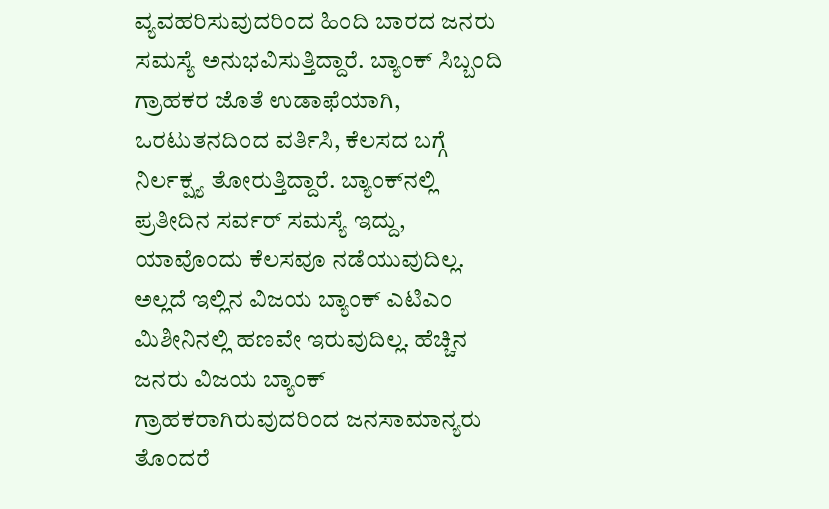ವ್ಯವಹರಿಸುವುದರಿಂದ ಹಿಂದಿ ಬಾರದ ಜನರು ಸಮಸ್ಯೆ ಅನುಭವಿಸುತ್ತಿದ್ದಾರೆ. ಬ್ಯಾಂಕ್ ಸಿಬ್ಬಂದಿ ಗ್ರಾಹಕರ ಜೊತೆ ಉಡಾಫೆಯಾಗಿ, ಒರಟುತನದಿಂದ ವರ್ತಿಸಿ, ಕೆಲಸದ ಬಗ್ಗೆ ನಿರ್ಲಕ್ಷ್ಯ ತೋರುತ್ತಿದ್ದಾರೆ. ಬ್ಯಾಂಕ್‍ನಲ್ಲಿ ಪ್ರತೀದಿನ ಸರ್ವರ್ ಸಮಸ್ಯೆ ಇದ್ದು, ಯಾವೊಂದು ಕೆಲಸವೂ ನಡೆಯುವುದಿಲ್ಲ. ಅಲ್ಲದೆ ಇಲ್ಲಿನ ವಿಜಯ ಬ್ಯಾಂಕ್ ಎಟಿಎಂ ಮಿಶೀನಿನಲ್ಲಿ ಹಣವೇ ಇರುವುದಿಲ್ಲ. ಹೆಚ್ಚಿನ ಜನರು ವಿಜಯ ಬ್ಯಾಂಕ್ ಗ್ರಾಹಕರಾಗಿರುವುದರಿಂದ ಜನಸಾಮಾನ್ಯರು ತೊಂದರೆ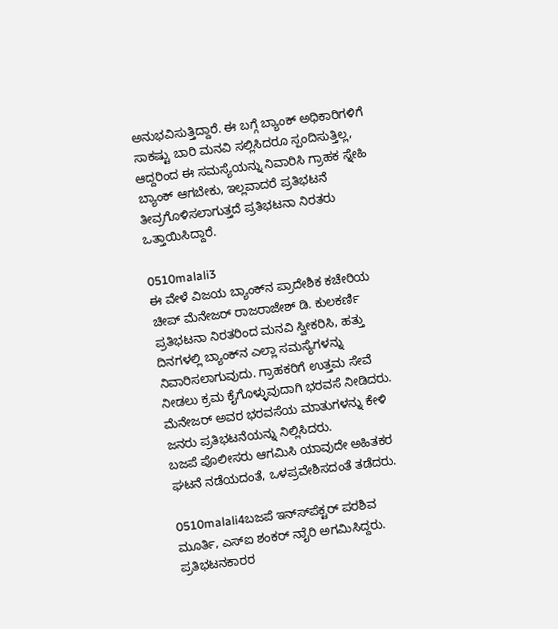ಅನುಭವಿಸುತ್ತಿದ್ದಾರೆ. ಈ ಬಗ್ಗೆ ಬ್ಯಾಂಕ್ ಅಧಿಕಾರಿಗಳಿಗೆ ಸಾಕಷ್ಟು ಬಾರಿ ಮನವಿ ಸಲ್ಲಿಸಿದರೂ ಸ್ಪಂದಿಸುತ್ತಿಲ್ಲ, ಆದ್ದರಿಂದ ಈ ಸಮಸ್ಯೆಯನ್ನು ನಿವಾರಿಸಿ ಗ್ರಾಹಕ ಸ್ನೇಹಿ ಬ್ಯಾಂಕ್ ಆಗಬೇಕು, ಇಲ್ಲವಾದರೆ ಪ್ರತಿಭಟನೆ ತೀವ್ರಗೊಳಿಸಲಾಗುತ್ತದೆ ಪ್ರತಿಭಟನಾ ನಿರತರು ಒತ್ತಾಯಿಸಿದ್ದಾರೆ.

0510malali3
ಈ ವೇಳೆ ವಿಜಯ ಬ್ಯಾಂಕ್‍ನ ಪ್ರಾದೇಶಿಕ ಕಚೇರಿಯ ಚೀಪ್ ಮೆನೇಜರ್ ರಾಜರಾಜೇಶ್ ಡಿ. ಕುಲಕರ್ಣಿ ಪ್ರತಿಭಟನಾ ನಿರತರಿಂದ ಮನವಿ ಸ್ವೀಕರಿಸಿ, ಹತ್ತು ದಿನಗಳಲ್ಲಿ ಬ್ಯಾಂಕ್‍ನ ಎಲ್ಲಾ ಸಮಸ್ಯೆಗಳನ್ನು ನಿವಾರಿಸಲಾಗುವುದು. ಗ್ರಾಹಕರಿಗೆ ಉತ್ತಮ ಸೇವೆ ನೀಡಲು ಕ್ರಮ ಕೈಗೊಳ್ಳುವುದಾಗಿ ಭರವಸೆ ನೀಡಿದರು. ಮೆನೇಜರ್ ಅವರ ಭರವಸೆಯ ಮಾತುಗಳನ್ನು ಕೇಳಿ ಜನರು ಪ್ರತಿಭಟನೆಯನ್ನು ನಿಲ್ಲಿಸಿದರು.
ಬಜಪೆ ಪೊಲೀಸರು ಆಗಮಿಸಿ ಯಾವುದೇ ಅಹಿತಕರ ಘಟನೆ ನಡೆಯದಂತೆ, ಒಳಪ್ರವೇಶಿಸದಂತೆ ತಡೆದರು.

0510malali4ಬಜಪೆ ಇನ್ಸ್‍ಪೆಕ್ಟರ್ ಪರಶಿವ ಮೂರ್ತಿ, ಎಸ್‍ಐ ಶಂಕರ್ ನಾೈರಿ ಅಗಮಿಸಿದ್ದರು.
ಪ್ರತಿಭಟನಕಾರರ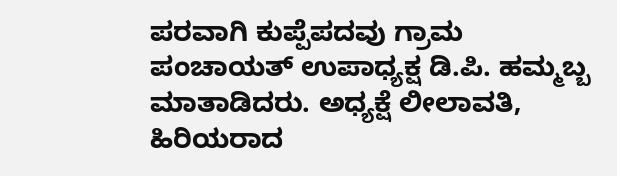ಪರವಾಗಿ ಕುಪ್ಪೆಪದವು ಗ್ರಾಮ ಪಂಚಾಯತ್ ಉಪಾಧ್ಯಕ್ಷ ಡಿ.ಪಿ. ಹಮ್ಮಬ್ಬ ಮಾತಾಡಿದರು. ಅಧ್ಯಕ್ಷೆ ಲೀಲಾವತಿ, ಹಿರಿಯರಾದ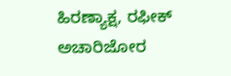ಹಿರಣ್ಯಾಕ್ಷ, ರಫೀಕ್ ಅಚಾರಿಜೋರ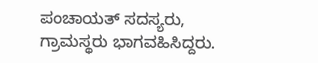ಪಂಚಾಯತ್ ಸದಸ್ಯರು, ಗ್ರಾಮಸ್ಥರು ಭಾಗವಹಿಸಿದ್ದರು.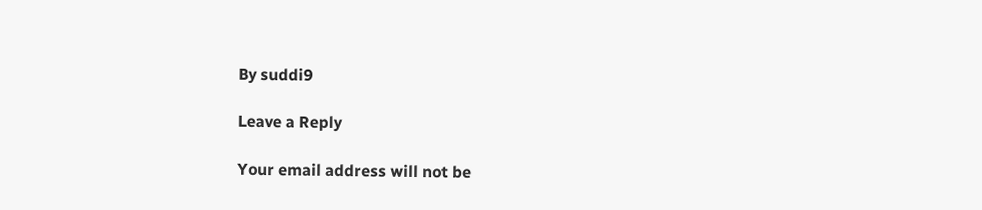By suddi9

Leave a Reply

Your email address will not be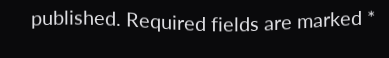published. Required fields are marked *